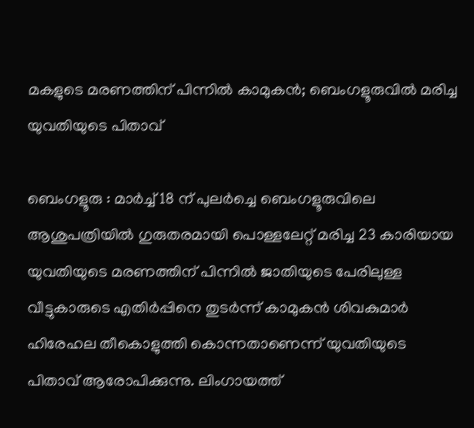മകളുടെ മരണത്തിന് പിന്നിൽ കാമുകൻ; ബെംഗളൂരുവിൽ മരിച്ച യുവതിയുടെ പിതാവ്

ബെംഗളൂരു : മാർച്ച് 18 ന് പുലർച്ചെ ബെംഗളൂരുവിലെ ആശുപത്രിയിൽ ഗുരുതരമായി പൊള്ളലേറ്റ് മരിച്ച 23 കാരിയായ യുവതിയുടെ മരണത്തിന് പിന്നിൽ ജാതിയുടെ പേരിലുള്ള വീട്ടുകാരുടെ എതിർപ്പിനെ തുടർന്ന് കാമുകൻ ശിവകുമാർ ഹിരേഹല തീകൊളുത്തി കൊന്നതാണെന്ന് യുവതിയുടെ പിതാവ് ആരോപിക്കുന്നു. ലിംഗായത്ത്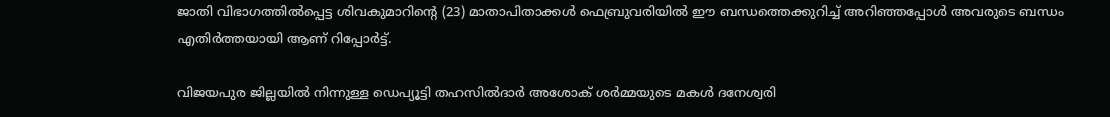ജാതി വിഭാഗത്തിൽപ്പെട്ട ശിവകുമാറിന്റെ (23) മാതാപിതാക്കൾ ഫെബ്രുവരിയിൽ ഈ ബന്ധത്തെക്കുറിച്ച് അറിഞ്ഞപ്പോൾ അവരുടെ ബന്ധം എതിർത്തയായി ആണ് റിപ്പോർട്ട്.

വിജയപുര ജില്ലയിൽ നിന്നുള്ള ഡെപ്യൂട്ടി തഹസിൽദാർ അശോക് ശർമ്മയുടെ മകൾ ദനേശ്വരി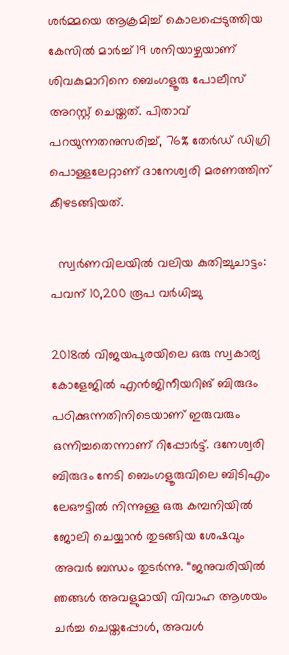ശർമ്മയെ ആക്രമിച്ച് കൊലപ്പെടുത്തിയ കേസിൽ മാർച്ച് 19 ശനിയാഴ്ചയാണ് ശിവകുമാറിനെ ബെംഗളൂരു പോലീസ് അറസ്റ്റ് ചെയ്തത്. പിതാവ് പറയുന്നതനുസരിച്ച്, 76% തേർഡ് ഡിഗ്രി പൊള്ളലേറ്റാണ് ദാനേശ്വരി മരണത്തിന് കീഴടങ്ങിയത്.

  സ്വർണവിലയിൽ വലിയ കുതിച്ചുചാട്ടം: പവന് 10,200 രൂപ വർധിച്ചു

2018ൽ വിജയപുരയിലെ ഒരു സ്വകാര്യ കോളേജിൽ എൻജിനീയറിങ് ബിരുദം പഠിക്കുന്നതിനിടെയാണ് ഇരുവരും ഒന്നിച്ചതെന്നാണ് റിപ്പോർട്ട്. ദനേശ്വരി ബിരുദം നേടി ബെംഗളൂരുവിലെ ബിടിഎം ലേഔട്ടിൽ നിന്നുള്ള ഒരു കമ്പനിയിൽ ജോലി ചെയ്യാൻ തുടങ്ങിയ ശേഷവും അവർ ബന്ധം തുടർന്നു. “ജനുവരിയിൽ ഞങ്ങൾ അവളുമായി വിവാഹ ആശയം ചർച്ച ചെയ്തപ്പോൾ, അവൾ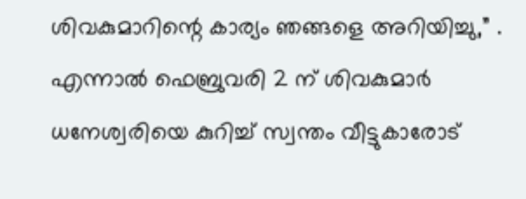ശിവകുമാറിന്റെ കാര്യം ഞങ്ങളെ അറിയിച്ചു,” . എന്നാൽ ഫെബ്രുവരി 2 ന് ശിവകുമാർ ധനേശ്വരിയെ കുറിച്ച് സ്വന്തം വീട്ടുകാരോട്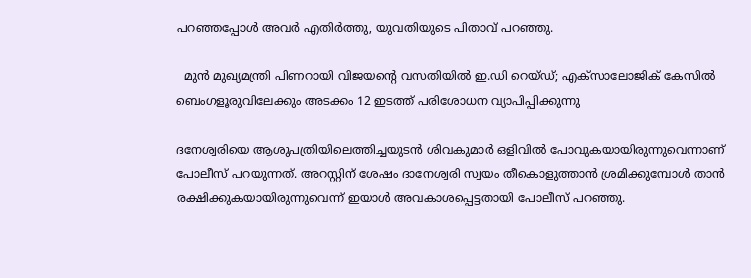പറഞ്ഞപ്പോൾ അവർ എതിർത്തു, യുവതിയുടെ പിതാവ് പറഞ്ഞു.

  മുൻ മുഖ്യമന്ത്രി പിണറായി വിജയന്റെ വസതിയിൽ ഇ.ഡി റെയ്ഡ്; എക്സാലോജിക് കേസിൽ ബെംഗളൂരുവിലേക്കും അടക്കം 12 ഇടത്ത് പരിശോധന വ്യാപിപ്പിക്കുന്നു

ദനേശ്വരിയെ ആശുപത്രിയിലെത്തിച്ചയുടൻ ശിവകുമാർ ഒളിവിൽ പോവുകയായിരുന്നുവെന്നാണ് പോലീസ് പറയുന്നത്. അറസ്റ്റിന് ശേഷം ദാനേശ്വരി സ്വയം തീകൊളുത്താൻ ശ്രമിക്കുമ്പോൾ താൻ രക്ഷിക്കുകയായിരുന്നുവെന്ന് ഇയാൾ അവകാശപ്പെട്ടതായി പോലീസ് പറഞ്ഞു.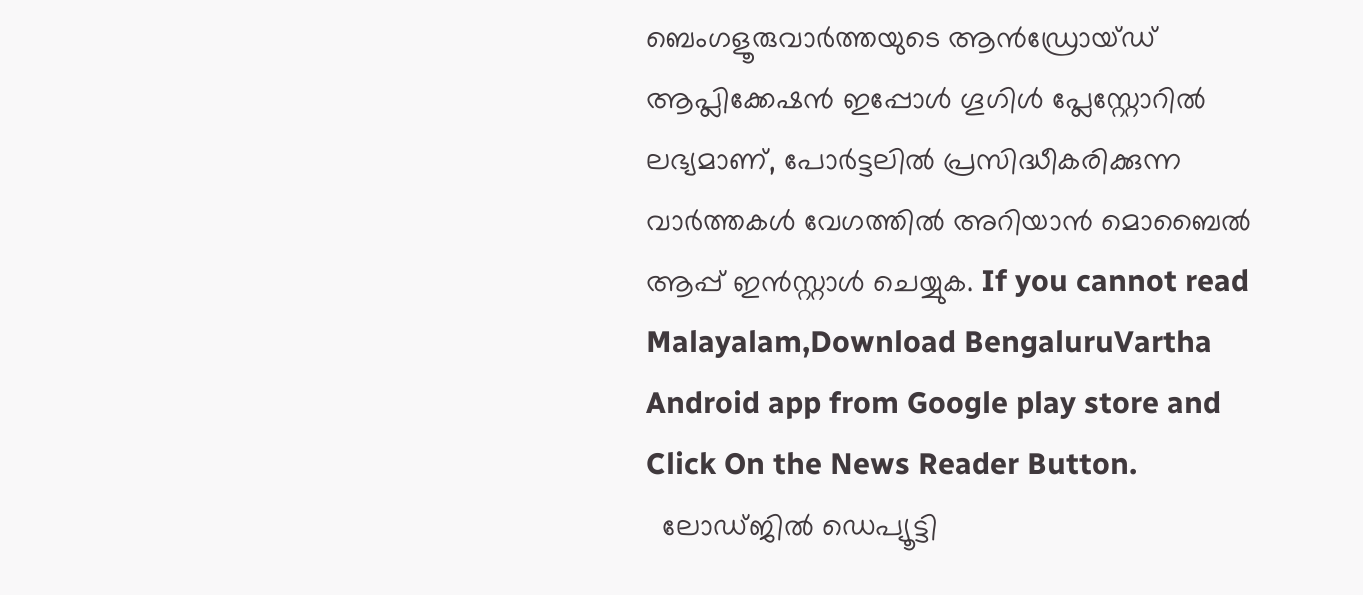ബെംഗളൂരുവാർത്തയുടെ ആൻഡ്രോയ്ഡ് ആപ്ലിക്കേഷൻ ഇപ്പോൾ ഗൂഗിൾ പ്ലേസ്റ്റോറിൽ ലഭ്യമാണ്, പോർട്ടലിൽ പ്രസിദ്ധീകരിക്കുന്ന വാർത്തകൾ വേഗത്തിൽ അറിയാൻ മൊബൈൽ ആപ്പ് ഇൻസ്റ്റാൾ ചെയ്യുക. If you cannot read Malayalam,Download BengaluruVartha Android app from Google play store and Click On the News Reader Button.
  ലോഡ്ജിൽ ഡെപ്യൂട്ടി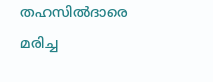തഹസിൽദാരെ മരിച്ച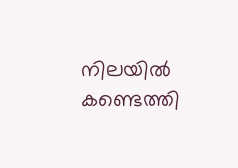നിലയിൽ കണ്ടെത്തി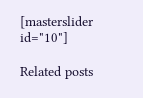[masterslider id="10"]

Related posts